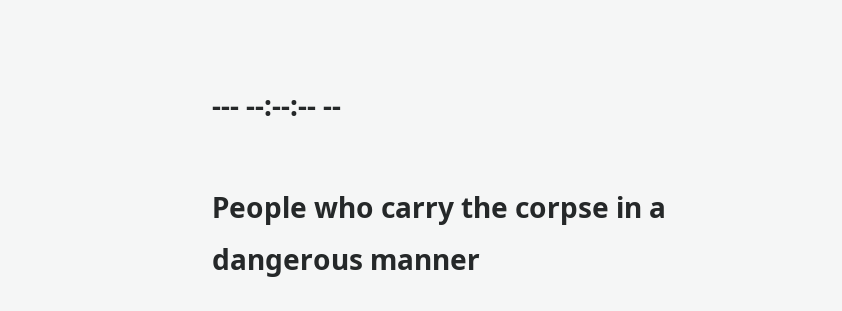--- --:--:-- --

People who carry the corpse in a dangerous manner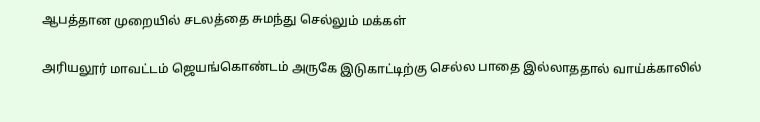ஆபத்தான முறையில் சடலத்தை சுமந்து செல்லும் மக்கள்

அரியலூர் மாவட்டம் ஜெயங்கொண்டம் அருகே இடுகாட்டிற்கு செல்ல பாதை இல்லாததால் வாய்க்காலில்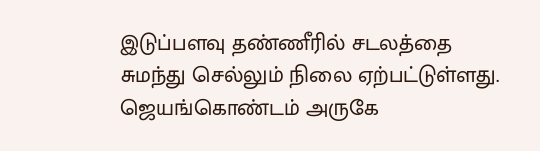இடுப்பளவு தண்ணீரில் சடலத்தை சுமந்து செல்லும் நிலை ஏற்பட்டுள்ளது. ஜெயங்கொண்டம் அருகே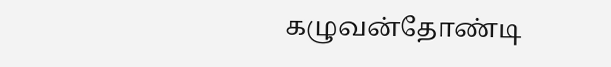கழுவன்தோண்டி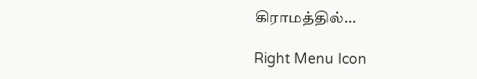கிராமத்தில்...

Right Menu Icon